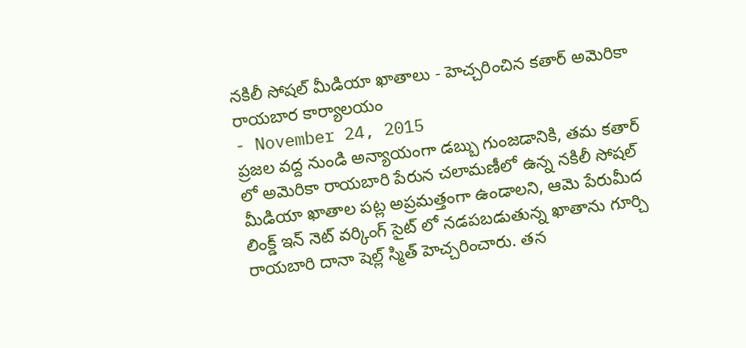నకిలీ సోషల్ మీడియా ఖాతాలు - హెచ్చరించిన కతార్ అమెరికా రాయబార కార్యాలయం
- November 24, 2015
ప్రజల వద్ద నుండి అన్యాయంగా డబ్బు గుంజడానికి, తమ కతార్ లో అమెరికా రాయబారి పేరున చలామణీలో ఉన్న నకిలీ సోషల్ మీడియా ఖాతాల పట్ల అప్రమత్తంగా ఉండాలని, ఆమె పేరుమీద లింక్డ్ ఇన్ నెట్ వర్కింగ్ సైట్ లో నడపబడుతున్న ఖాతాను గూర్చి రాయబారి దానా షెల్ల్ స్మిత్ హెచ్చరించారు. తన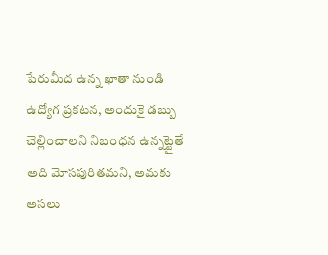పేరుమీద ఉన్న ఖాతా నుండి ఉద్యోగ ప్రకటన, అందుకై డబ్బు చెల్లించాలని నిబంధన ఉన్నట్టైతే అది మోసపురితమని, అమకు అసలు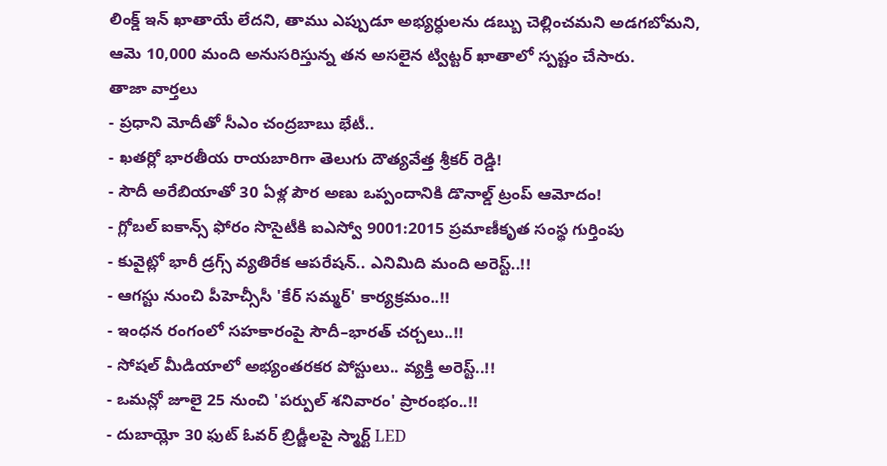లింక్డ్ ఇన్ ఖాతాయే లేదని, తాము ఎప్పుడూ అభ్యర్ధులను డబ్బు చెల్లించమని అడగబోమని, ఆమె 10,000 మంది అనుసరిస్తున్న తన అసలైన ట్విట్టర్ ఖాతాలో స్పష్టం చేసారు.
తాజా వార్తలు
- ప్రధాని మోదీతో సీఎం చంద్రబాబు భేటీ..
- ఖతర్లో భారతీయ రాయబారిగా తెలుగు దౌత్యవేత్త శ్రీకర్ రెడ్డి!
- సౌదీ అరేబియాతో 30 ఏళ్ల పౌర అణు ఒప్పందానికి డొనాల్డ్ ట్రంప్ ఆమోదం!
- గ్లోబల్ ఐకాన్స్ ఫోరం సొసైటీకి ఐఎస్వో 9001:2015 ప్రమాణీకృత సంస్థ గుర్తింపు
- కువైట్లో భారీ డ్రగ్స్ వ్యతిరేక ఆపరేషన్.. ఎనిమిది మంది అరెస్ట్..!!
- ఆగస్టు నుంచి పీహెచ్సీసీ 'కేర్ సమ్మర్' కార్యక్రమం..!!
- ఇంధన రంగంలో సహకారంపై సౌదీ–భారత్ చర్చలు..!!
- సోషల్ మీడియాలో అభ్యంతరకర పోస్టులు.. వ్యక్తి అరెస్ట్..!!
- ఒమన్లో జూలై 25 నుంచి 'పర్పుల్ శనివారం' ప్రారంభం..!!
- దుబాయ్లో 30 ఫుట్ ఓవర్ బ్రిడ్జీలపై స్మార్ట్ LED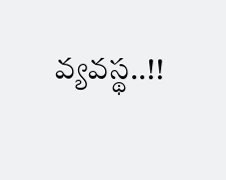వ్యవస్థ..!!